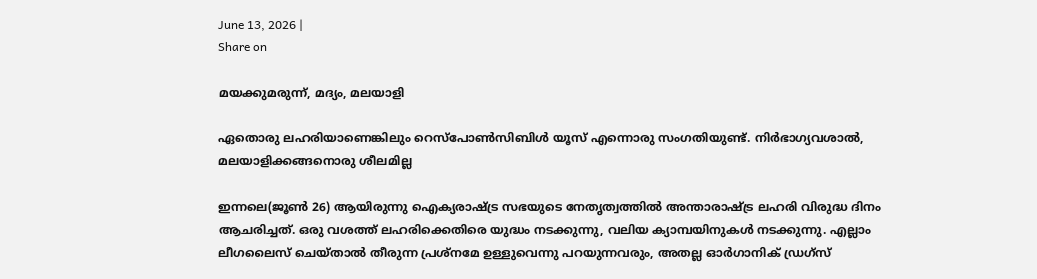June 13, 2026 |
Share on

മയക്കുമരുന്ന്, മദ്യം, മലയാളി

ഏതൊരു ലഹരിയാണെങ്കിലും റെസ്‌പോണ്‍സിബിള്‍ യൂസ് എന്നൊരു സംഗതിയുണ്ട്. നിര്‍ഭാഗ്യവശാല്‍, മലയാളിക്കങ്ങനൊരു ശീലമില്ല

ഇന്നലെ(ജൂണ്‍ 26) ആയിരുന്നു ഐക്യരാഷ്ട്ര സഭയുടെ നേതൃത്വത്തില്‍ അന്താരാഷ്ട്ര ലഹരി വിരുദ്ധ ദിനം ആചരിച്ചത്. ഒരു വശത്ത് ലഹരിക്കെതിരെ യുദ്ധം നടക്കുന്നു, വലിയ ക്യാമ്പയിനുകള്‍ നടക്കുന്നു. എല്ലാം ലീഗലൈസ് ചെയ്താല്‍ തീരുന്ന പ്രശ്‌നമേ ഉള്ളുവെന്നു പറയുന്നവരും, അതല്ല ഓര്‍ഗാനിക് ഡ്രഗ്‌സ്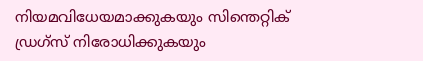നിയമവിധേയമാക്കുകയും സിന്തെറ്റിക് ഡ്രഗ്‌സ് നിരോധിക്കുകയും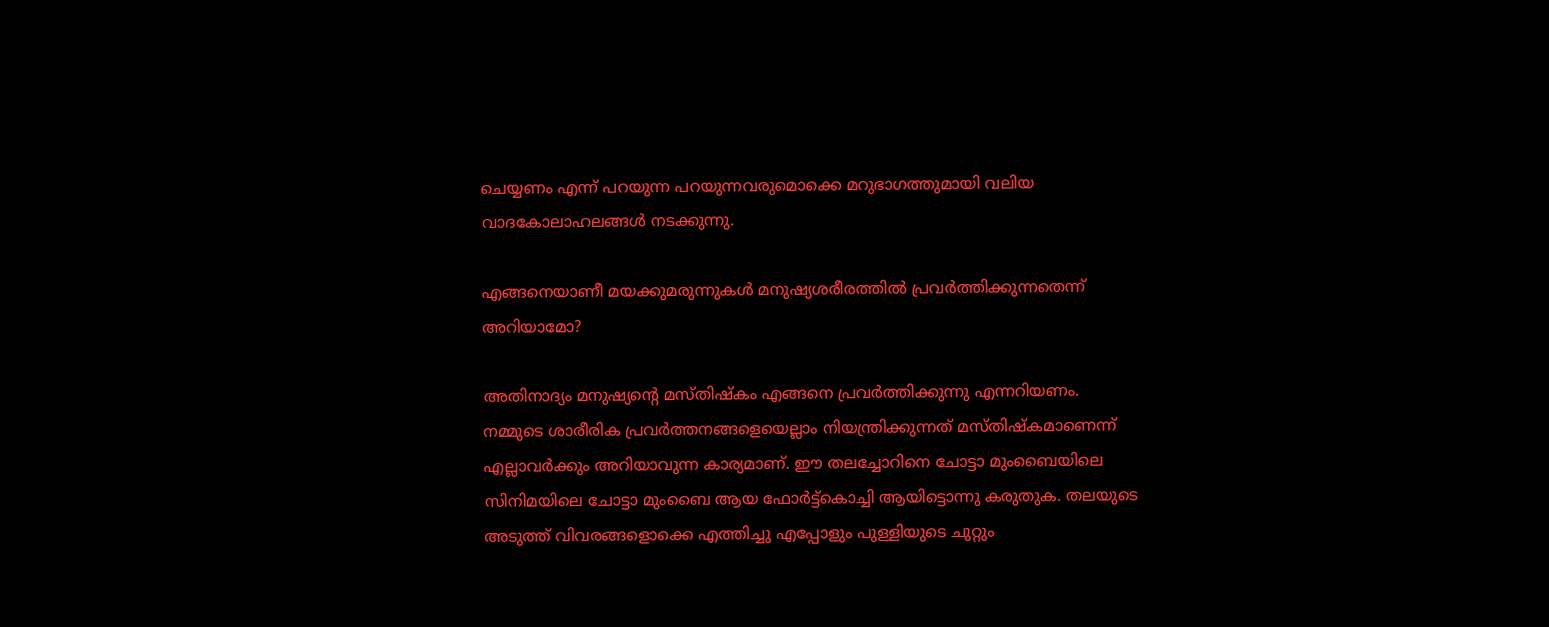ചെയ്യണം എന്ന് പറയുന്ന പറയുന്നവരുമൊക്കെ മറുഭാഗത്തുമായി വലിയ വാദകോലാഹലങ്ങള്‍ നടക്കുന്നു.

എങ്ങനെയാണീ മയക്കുമരുന്നുകള്‍ മനുഷ്യശരീരത്തില്‍ പ്രവര്‍ത്തിക്കുന്നതെന്ന് അറിയാമോ?

അതിനാദ്യം മനുഷ്യന്റെ മസ്തിഷ്‌കം എങ്ങനെ പ്രവര്‍ത്തിക്കുന്നു എന്നറിയണം.
നമ്മുടെ ശാരീരിക പ്രവര്‍ത്തനങ്ങളെയെല്ലാം നിയന്ത്രിക്കുന്നത് മസ്തിഷ്‌കമാണെന്ന് എല്ലാവര്‍ക്കും അറിയാവുന്ന കാര്യമാണ്. ഈ തലച്ചോറിനെ ചോട്ടാ മുംബൈയിലെ സിനിമയിലെ ചോട്ടാ മുംബൈ ആയ ഫോര്‍ട്ട്കൊച്ചി ആയിട്ടൊന്നു കരുതുക. തലയുടെ അടുത്ത് വിവരങ്ങളൊക്കെ എത്തിച്ചു എപ്പോളും പുള്ളിയുടെ ചുറ്റും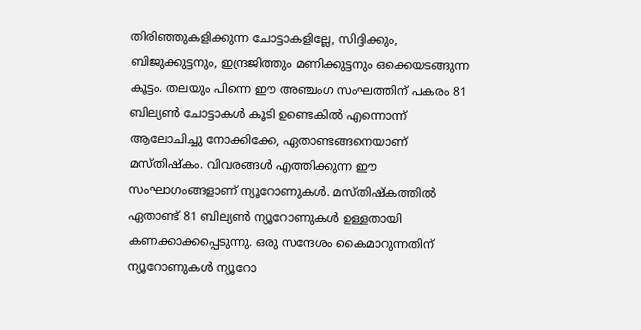തിരിഞ്ഞുകളിക്കുന്ന ചോട്ടാകളില്ലേ, സിദ്ദിക്കും, ബിജുക്കുട്ടനും, ഇന്ദ്രജിത്തും മണിക്കുട്ടനും ഒക്കെയടങ്ങുന്ന കൂട്ടം. തലയും പിന്നെ ഈ അഞ്ചംഗ സംഘത്തിന് പകരം 81 ബില്യണ്‍ ചോട്ടാകള്‍ കൂടി ഉണ്ടെകില്‍ എന്നൊന്ന് ആലോചിച്ചു നോക്കിക്കേ, ഏതാണ്ടങ്ങനെയാണ് മസ്തിഷ്‌കം. വിവരങ്ങള്‍ എത്തിക്കുന്ന ഈ സംഘാഗംങ്ങളാണ് ന്യൂറോണുകള്‍. മസ്തിഷ്‌കത്തില്‍ ഏതാണ്ട് 81 ബില്യണ്‍ ന്യൂറോണുകള്‍ ഉള്ളതായി കണക്കാക്കപ്പെടുന്നു. ഒരു സന്ദേശം കൈമാറുന്നതിന് ന്യൂറോണുകള്‍ ന്യൂറോ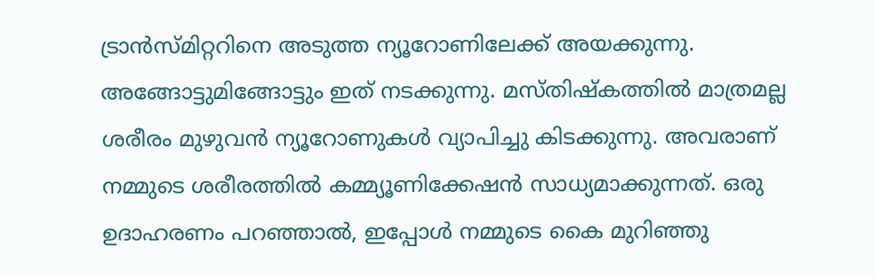ട്രാന്‍സ്മിറ്ററിനെ അടുത്ത ന്യൂറോണിലേക്ക് അയക്കുന്നു. അങ്ങോട്ടുമിങ്ങോട്ടും ഇത് നടക്കുന്നു. മസ്തിഷ്‌കത്തില്‍ മാത്രമല്ല ശരീരം മുഴുവന്‍ ന്യൂറോണുകള്‍ വ്യാപിച്ചു കിടക്കുന്നു. അവരാണ് നമ്മുടെ ശരീരത്തില്‍ കമ്മ്യൂണിക്കേഷന്‍ സാധ്യമാക്കുന്നത്. ഒരു ഉദാഹരണം പറഞ്ഞാല്‍, ഇപ്പോള്‍ നമ്മുടെ കൈ മുറിഞ്ഞു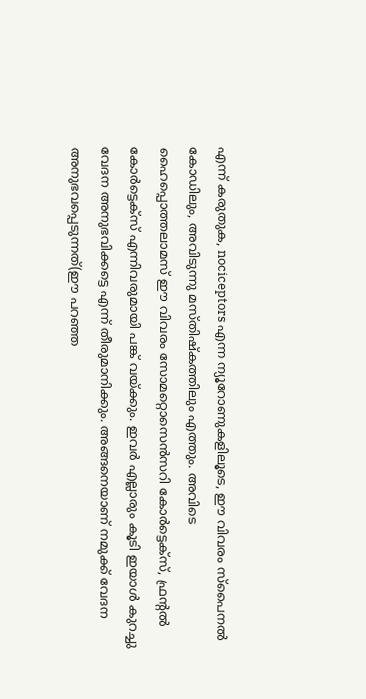എന്ന് കരുതുക, nociceptors എന്ന ന്യൂറോണുകളിലൂടെ, ഈ വിവരം സ്പൈനല്‍ കോഡിലും, അവിടുന്നു മസ്തിഷ്‌കത്തിലും എത്തും. അവിടെ ഹൈപ്പൊത്തലാമസ് ഈ വിവരം സോമറ്റൊസെന്‍സറി കോര്‍ട്ടെക്‌സ്, ഫ്രന്റല്‍ കോര്‍ട്ടെക്‌സ് എന്നിവരുമായി പങ്ക് വയ്ക്കും. ഇവര്‍ എല്ലാരും കൂടി ഇയാള്‍ കുറച്ചു വേദന അനുഭവിക്കട്ടെ എന്ന് തീരുമാനിക്കും. അങ്ങനെയാണ് നമുക്ക് വേദന അനുഭവപ്പെടുന്നത്(ഈ പറഞ്ഞ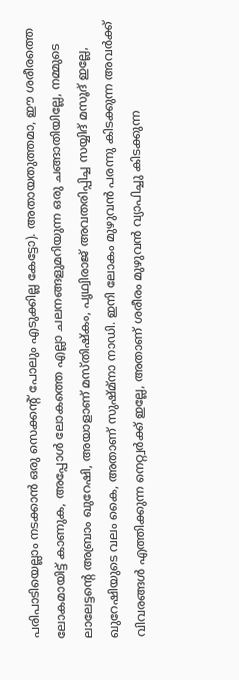പരിപാടിയെല്ലാം നടക്കാന്‍ ഒരു സെക്കന്റ് പോലും എടുക്കില്ല കേട്ടോ). അതായതുത്തമാ, ഈ ശരീരത്തെ ലോകമായിട്ട് കാണുക, അപ്പോള്‍ ലോകത്തെ എല്ലാ ചലനങ്ങളുമറിയുന്ന ഒരു ചങ്ങാതിയില്ലേ, നമ്മുടെ ലാലേട്ടന്റെ അബ്രാം ഖുറേഷി, അയാളാണ് മസ്തിഷ്‌കം, പൃഥ്വിരാജ് അവതരിപ്പിച്ച സയ്യിദ് മസൂദ് ഇല്ലേ, ഖുറേഷിയുടെ വലം കൈ, അതാണ് സുഷ്മ്നാ നാഡി. ഇനി ലോകം മുഴുവന്‍ പരന്നു കിടക്കുന്ന അവര്‍ക്ക് വിവരങ്ങള്‍ എത്തിക്കുന്ന നെറ്റ്വര്‍ക്ക് ഇല്ലേ, അതാണ് ശരീരം മുഴുവന്‍ വ്യാപിച്ചു കിടക്കുന്ന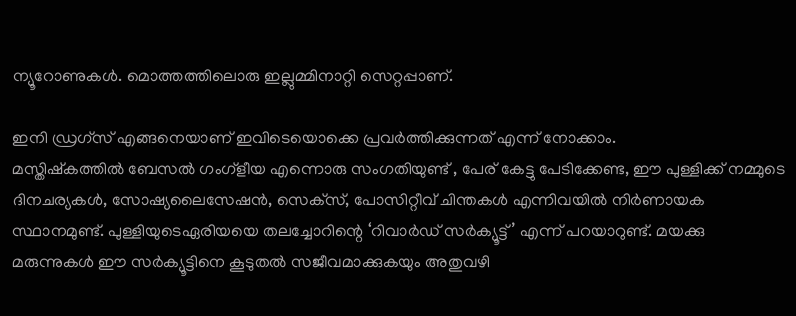ന്യൂറോണുകള്‍. മൊത്തത്തിലൊരു ഇല്ലുമ്മിനാറ്റി സെറ്റപ്പാണ്.

ഇനി ഡ്രഗ്‌സ് എങ്ങനെയാണ് ഇവിടെയൊക്കെ പ്രവര്‍ത്തിക്കുന്നത് എന്ന് നോക്കാം.
മസ്തിഷ്‌കത്തില്‍ ബേസല്‍ ഗംഗ്‌ളീയ എന്നൊരു സംഗതിയുണ്ട് , പേര് കേട്ടു പേടിക്കേണ്ട, ഈ പുള്ളിക്ക് നമ്മുടെ ദിനചര്യകള്‍, സോഷ്യലൈസേഷന്‍, സെക്‌സ്, പോസിറ്റീവ് ചിന്തകള്‍ എന്നിവയില്‍ നിര്‍ണായക സ്ഥാനമുണ്ട്. പുള്ളിയുടെഏരിയയെ തലച്ചോറിന്റെ ‘റിവാര്‍ഡ് സര്‍ക്യൂട്ട്’ എന്ന് പറയാറുണ്ട്. മയക്കു മരുന്നുകള്‍ ഈ സര്‍ക്യൂട്ടിനെ കൂടുതല്‍ സജീവമാക്കുകയും അതുവഴി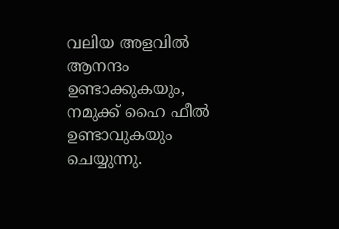വലിയ അളവില്‍ ആനന്ദം ഉണ്ടാക്കുകയും, നമുക്ക് ഹൈ ഫീല്‍ ഉണ്ടാവുകയും ചെയ്യുന്നു.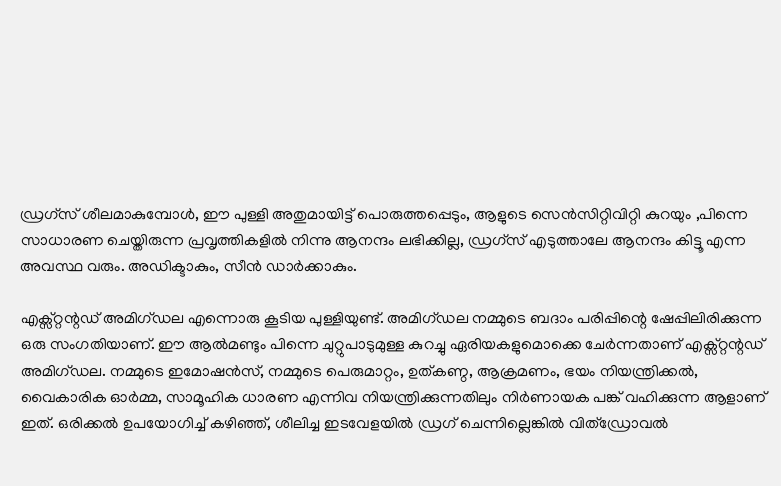ഡ്രഗ്‌സ് ശീലമാകുമ്പോള്‍, ഈ പുള്ളി അതുമായിട്ട് പൊരുത്തപ്പെടും, ആളുടെ സെന്‍സിറ്റിവിറ്റി കുറയും ,പിന്നെ സാധാരണ ചെയ്തിരുന്ന പ്രവൃത്തികളില്‍ നിന്നു ആനന്ദം ലഭിക്കില്ല, ഡ്രഗ്‌സ് എടുത്താലേ ആനന്ദം കിട്ടൂ എന്ന അവസ്ഥ വരും. അഡിക്ടാകും, സീന്‍ ഡാര്‍ക്കാകും.

എക്സ്റ്റന്റഡ് അമിഗ്ഡല എന്നൊരു കൂടിയ പുള്ളിയുണ്ട്. അമിഗ്ഡല നമ്മുടെ ബദാം പരിപ്പിന്റെ ഷേപ്പിലിരിക്കുന്ന ഒരു സംഗതിയാണ്. ഈ ആല്‍മണ്ടും പിന്നെ ചുറ്റുപാടുമുള്ള കുറച്ചു ഏരിയകളുമൊക്കെ ചേര്‍ന്നതാണ് എക്സ്റ്റന്റഡ് അമിഗ്ഡല. നമ്മുടെ ഇമോഷന്‍സ്, നമ്മുടെ പെരുമാറ്റം, ഉത്കണ്ഠ, ആക്രമണം, ഭയം നിയന്ത്രിക്കല്‍, വൈകാരിക ഓര്‍മ്മ, സാമൂഹിക ധാരണ എന്നിവ നിയന്ത്രിക്കുന്നതിലും നിര്‍ണായക പങ്ക് വഹിക്കുന്ന ആളാണ് ഇത്. ഒരിക്കല്‍ ഉപയോഗിച്ച് കഴിഞ്ഞ്, ശീലിച്ച ഇടവേളയില്‍ ഡ്രഗ് ചെന്നില്ലെങ്കില്‍ വിത്ഡ്രോവല്‍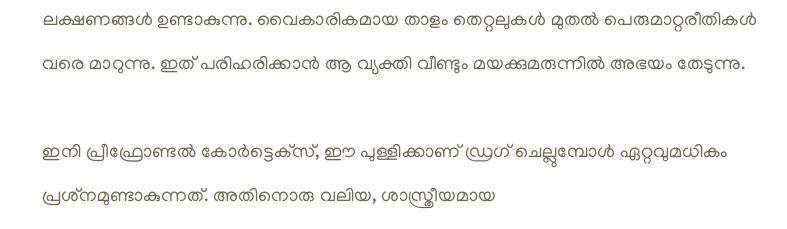ലക്ഷണങ്ങള്‍ ഉണ്ടാകുന്നു. വൈകാരികമായ താളം തെറ്റലുകള്‍ മുതല്‍ പെരുമാറ്റരീതികള്‍ വരെ മാറുന്നു. ഇത് പരിഹരിക്കാന്‍ ആ വ്യക്തി വീണ്ടും മയക്കുമരുന്നില്‍ അഭയം തേടുന്നു.

ഇനി പ്രീഫ്രോണ്ടല്‍ കോര്‍ട്ടെക്‌സ്, ഈ പുള്ളിക്കാണ് ഡ്രഗ് ചെല്ലുമ്പോള്‍ ഏറ്റവുമധികം പ്രശ്‌നമുണ്ടാകുന്നത്. അതിനൊരു വലിയ, ശാസ്ത്രീയമായ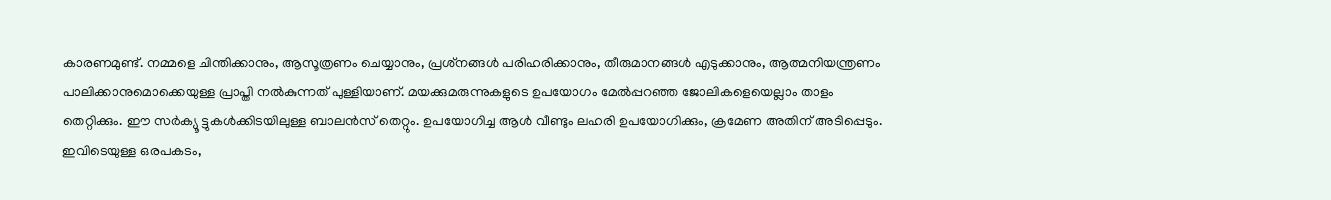കാരണമുണ്ട്. നമ്മളെ ചിന്തിക്കാനും, ആസൂത്രണം ചെയ്യാനും, പ്രശ്‌നങ്ങള്‍ പരിഹരിക്കാനും, തീരുമാനങ്ങള്‍ എടുക്കാനും, ആത്മനിയന്ത്രണം പാലിക്കാനുമൊക്കെയുള്ള പ്രാപ്തി നല്‍കുന്നത് പുള്ളിയാണ്. മയക്കുമരുന്നുകളുടെ ഉപയോഗം മേല്‍പ്പറഞ്ഞ ജോലികളെയെല്ലാം താളം തെറ്റിക്കും. ഈ സര്‍ക്യൂ ട്ടുകള്‍ക്കിടയിലുള്ള ബാലന്‍സ് തെറ്റും. ഉപയോഗിച്ച ആള്‍ വീണ്ടും ലഹരി ഉപയോഗിക്കും, ക്രമേണ അതിന് അടിപ്പെടും. ഇവിടെയുള്ള ഒരപകടം,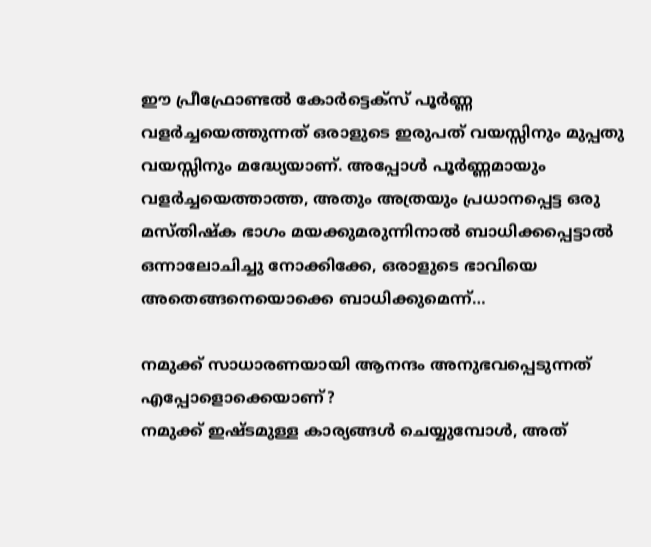ഈ പ്രീഫ്രോണ്ടല്‍ കോര്‍ട്ടെക്‌സ് പൂര്‍ണ്ണ വളര്‍ച്ചയെത്തുന്നത് ഒരാളുടെ ഇരുപത് വയസ്സിനും മുപ്പതു വയസ്സിനും മദ്ധ്യേയാണ്. അപ്പോള്‍ പൂര്‍ണ്ണമായും വളര്‍ച്ചയെത്താത്ത, അതും അത്രയും പ്രധാനപ്പെട്ട ഒരു മസ്തിഷ്‌ക ഭാഗം മയക്കുമരുന്നിനാല്‍ ബാധിക്കപ്പെട്ടാല്‍ ഒന്നാലോചിച്ചു നോക്കിക്കേ, ഒരാളുടെ ഭാവിയെ അതെങ്ങനെയൊക്കെ ബാധിക്കുമെന്ന്…

നമുക്ക് സാധാരണയായി ആനന്ദം അനുഭവപ്പെടുന്നത് എപ്പോളൊക്കെയാണ്?
നമുക്ക് ഇഷ്ടമുള്ള കാര്യങ്ങള്‍ ചെയ്യുമ്പോള്‍, അത്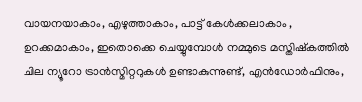വായനയാകാം, എഴുത്താകാം, പാട്ട് കേള്‍ക്കലാകാം , ഉറക്കമാകാം, ഇതൊക്കെ ചെയ്യുമ്പോള്‍ നമ്മുടെ മസ്തിഷ്‌കത്തില്‍ ചില ന്യൂറോ ട്രാന്‍സ്മിറ്ററുകള്‍ ഉണ്ടാകുന്നുണ്ട്, എന്‍ഡോര്‍ഫിനും,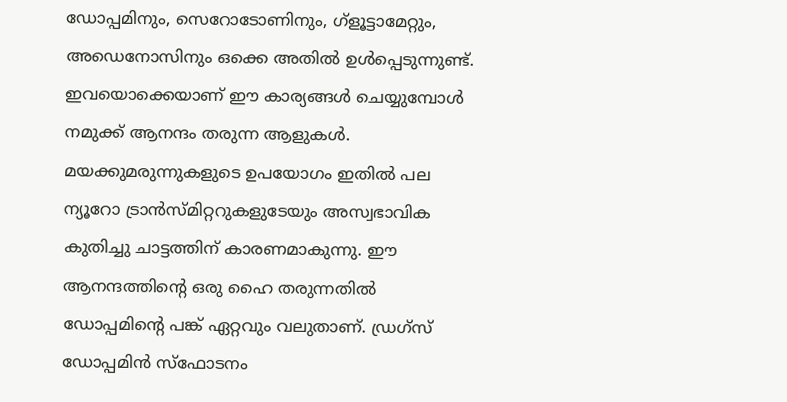ഡോപ്പമിനും, സെറോടോണിനും, ഗ്‌ളൂട്ടാമേറ്റും, അഡെനോസിനും ഒക്കെ അതില്‍ ഉള്‍പ്പെടുന്നുണ്ട്. ഇവയൊക്കെയാണ് ഈ കാര്യങ്ങള്‍ ചെയ്യുമ്പോള്‍ നമുക്ക് ആനന്ദം തരുന്ന ആളുകള്‍. മയക്കുമരുന്നുകളുടെ ഉപയോഗം ഇതില്‍ പല ന്യൂറോ ട്രാന്‍സ്മിറ്ററുകളുടേയും അസ്വഭാവിക കുതിച്ചു ചാട്ടത്തിന് കാരണമാകുന്നു. ഈ ആനന്ദത്തിന്റെ ഒരു ഹൈ തരുന്നതില്‍ ഡോപ്പമിന്റെ പങ്ക് ഏറ്റവും വലുതാണ്. ഡ്രഗ്‌സ് ഡോപ്പമിന്‍ സ്‌ഫോടനം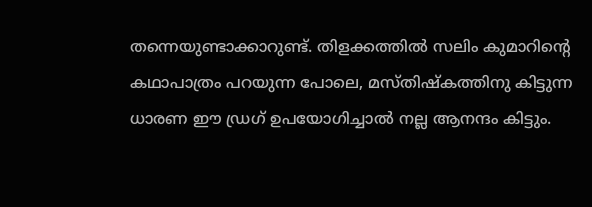തന്നെയുണ്ടാക്കാറുണ്ട്. തിളക്കത്തില്‍ സലിം കുമാറിന്റെ കഥാപാത്രം പറയുന്ന പോലെ, മസ്തിഷ്‌കത്തിനു കിട്ടുന്ന ധാരണ ഈ ഡ്രഗ് ഉപയോഗിച്ചാല്‍ നല്ല ആനന്ദം കിട്ടും.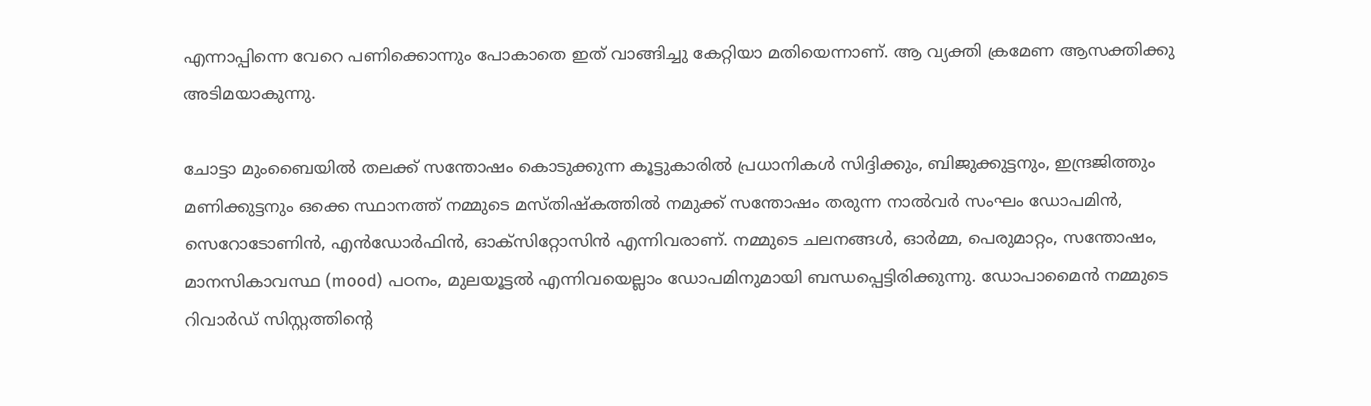എന്നാപ്പിന്നെ വേറെ പണിക്കൊന്നും പോകാതെ ഇത് വാങ്ങിച്ചു കേറ്റിയാ മതിയെന്നാണ്. ആ വ്യക്തി ക്രമേണ ആസക്തിക്കു അടിമയാകുന്നു.

ചോട്ടാ മുംബൈയില്‍ തലക്ക് സന്തോഷം കൊടുക്കുന്ന കൂട്ടുകാരില്‍ പ്രധാനികള്‍ സിദ്ദിക്കും, ബിജുക്കുട്ടനും, ഇന്ദ്രജിത്തും മണിക്കുട്ടനും ഒക്കെ സ്ഥാനത്ത് നമ്മുടെ മസ്തിഷ്‌കത്തില്‍ നമുക്ക് സന്തോഷം തരുന്ന നാല്‍വര്‍ സംഘം ഡോപമിന്‍, സെറോടോണിന്‍, എന്‍ഡോര്‍ഫിന്‍, ഓക്‌സിറ്റോസിന്‍ എന്നിവരാണ്. നമ്മുടെ ചലനങ്ങള്‍, ഓര്‍മ്മ, പെരുമാറ്റം, സന്തോഷം, മാനസികാവസ്ഥ (mood) പഠനം, മുലയൂട്ടല്‍ എന്നിവയെല്ലാം ഡോപമിനുമായി ബന്ധപ്പെട്ടിരിക്കുന്നു. ഡോപാമൈന്‍ നമ്മുടെ റിവാര്‍ഡ് സിസ്റ്റത്തിന്റെ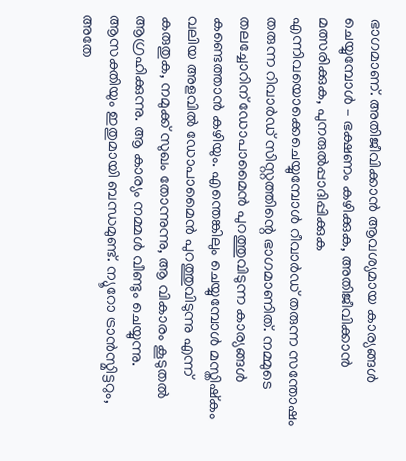ഭാഗമാണ്. അതിജീവിക്കാന്‍ ആവശ്യമായ കാര്യങ്ങള്‍ ചെയ്യുമ്പോള്‍ – ഭക്ഷണം കഴിക്കുക, അതിജീവിക്കാന്‍ മത്സരിക്കുക, പുനരുല്‍പ്പാദിപ്പിക്കുക എന്നിവയൊക്കെചെയ്യുമ്പോള്‍ റീവാര്‍ഡ് തരുന്ന സന്തോഷം തരുന്ന റിവാര്‍ഡ് സിസ്റ്റത്തിന്റെ ഭാഗമാണിത്. നമ്മുടെ തലച്ചോറിന് ഡോപാമൈന്‍ പുറത്തുവിടുന്ന കാര്യങ്ങള്‍ കണ്ടെത്താന്‍ കഴിയും. എന്തെങ്കിലും ചെയ്യുമ്പോള്‍ മസ്തിഷ്‌കം വലിയ അളവില്‍ ഡോപാമൈന്‍ പുറത്തുവിടുന്നു എന്ന് കരുതുക, നമുക്ക് സുഖം തോന്നുന്നു, ആ വികാരം കൂടുതല്‍ ആഗ്രഹിക്കുന്നു. ആ കാര്യം നമ്മള്‍ വീണ്ടും ചെയ്യുന്നു. ആസക്തിയും ഇതുമായി ബന്ധമുണ്ട്. ന്യൂറോ ട്രാന്‍സ്മിട്ടറും, അതേ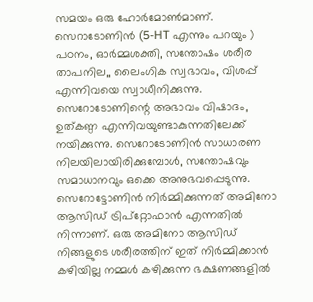സമയം ഒരു ഹോര്‍മോണ്‍മാണ്. സെറാടോണിന്‍ (5-HT എന്നും പറയും ) പഠനം, ഓര്‍മ്മശക്തി, സന്തോഷം ശരീര താപനില,, ലൈംഗിക സ്വഭാവം, വിശപ്പ് എന്നിവയെ സ്വാധീനിക്കുന്നു. സെറോടോണിന്റെ അഭാവം വിഷാദം, ഉത്കണ്ഠ എന്നിവയുണ്ടാകുന്നതിലേക്ക് നയിക്കുന്നു. സെറോടോണിന്‍ സാധാരണ നിലയിലായിരിക്കുമ്പോള്‍, സന്തോഷവും സമാധാനവും ഒക്കെ അനുഭവപ്പെടുന്നു. സെറോട്ടോണിന്‍ നിര്‍മ്മിക്കുന്നത് അമിനോ ആസിഡ് ട്രിപ്‌റ്റോഫാന്‍ എന്നതില്‍ നിന്നാണ്. ഒരു അമിനോ ആസിഡ് നിങ്ങളുടെ ശരീരത്തിന് ഇത് നിര്‍മ്മിക്കാന്‍ കഴിയില്ല നമ്മള്‍ കഴിക്കുന്ന ഭക്ഷണങ്ങളില്‍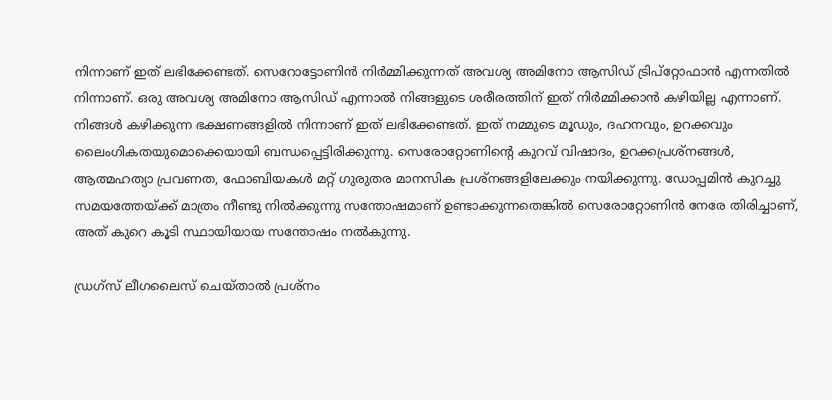നിന്നാണ് ഇത് ലഭിക്കേണ്ടത്. സെറോട്ടോണിന്‍ നിര്‍മ്മിക്കുന്നത് അവശ്യ അമിനോ ആസിഡ് ട്രിപ്‌റ്റോഫാന്‍ എന്നതില്‍ നിന്നാണ്. ഒരു അവശ്യ അമിനോ ആസിഡ് എന്നാല്‍ നിങ്ങളുടെ ശരീരത്തിന് ഇത് നിര്‍മ്മിക്കാന്‍ കഴിയില്ല എന്നാണ്. നിങ്ങള്‍ കഴിക്കുന്ന ഭക്ഷണങ്ങളില്‍ നിന്നാണ് ഇത് ലഭിക്കേണ്ടത്. ഇത് നമ്മുടെ മൂഡും, ദഹനവും, ഉറക്കവും ലൈംഗികതയുമൊക്കെയായി ബന്ധപ്പെട്ടിരിക്കുന്നു. സെരോറ്റോണിന്റെ കുറവ് വിഷാദം, ഉറക്കപ്രശ്‌നങ്ങള്‍, ആത്മഹത്യാ പ്രവണത, ഫോബിയകള്‍ മറ്റ് ഗുരുതര മാനസിക പ്രശ്‌നങ്ങളിലേക്കും നയിക്കുന്നു. ഡോപ്പമിന്‍ കുറച്ചു സമയത്തേയ്ക്ക് മാത്രം നീണ്ടു നില്‍ക്കുന്നു സന്തോഷമാണ് ഉണ്ടാക്കുന്നതെങ്കില്‍ സെരോറ്റോണിന്‍ നേരേ തിരിച്ചാണ്, അത് കുറെ കൂടി സ്ഥായിയായ സന്തോഷം നല്‍കുന്നു.

ഡ്രഗ്‌സ് ലീഗലൈസ് ചെയ്താല്‍ പ്രശ്‌നം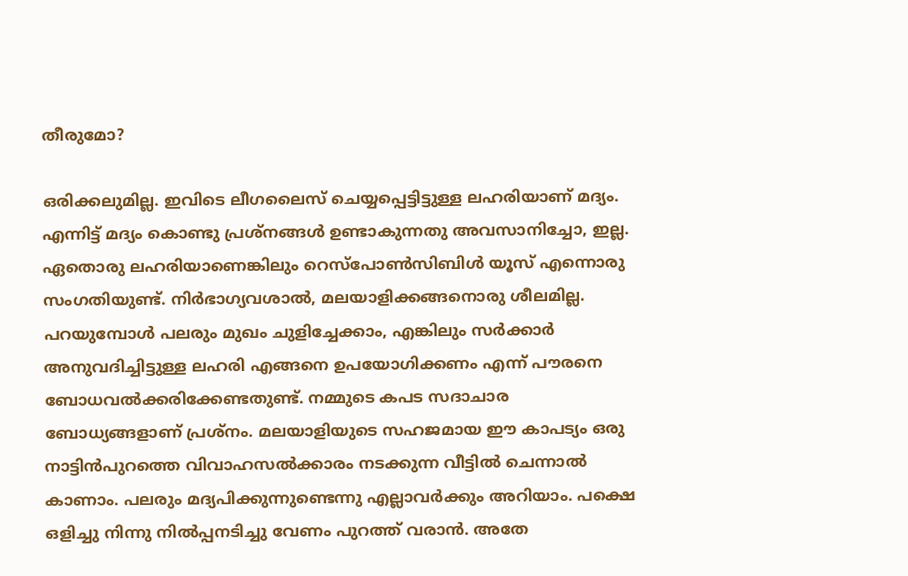തീരുമോ?

ഒരിക്കലുമില്ല. ഇവിടെ ലീഗലൈസ് ചെയ്യപ്പെട്ടിട്ടുള്ള ലഹരിയാണ് മദ്യം. എന്നിട്ട് മദ്യം കൊണ്ടു പ്രശ്‌നങ്ങള്‍ ഉണ്ടാകുന്നതു അവസാനിച്ചോ, ഇല്ല. ഏതൊരു ലഹരിയാണെങ്കിലും റെസ്‌പോണ്‍സിബിള്‍ യൂസ് എന്നൊരു സംഗതിയുണ്ട്. നിര്‍ഭാഗ്യവശാല്‍, മലയാളിക്കങ്ങനൊരു ശീലമില്ല. പറയുമ്പോള്‍ പലരും മുഖം ചുളിച്ചേക്കാം, എങ്കിലും സര്‍ക്കാര്‍ അനുവദിച്ചിട്ടുള്ള ലഹരി എങ്ങനെ ഉപയോഗിക്കണം എന്ന് പൗരനെ ബോധവല്‍ക്കരിക്കേണ്ടതുണ്ട്. നമ്മുടെ കപട സദാചാര ബോധ്യങ്ങളാണ് പ്രശ്‌നം. മലയാളിയുടെ സഹജമായ ഈ കാപട്യം ഒരു നാട്ടിന്‍പുറത്തെ വിവാഹസല്‍ക്കാരം നടക്കുന്ന വീട്ടില്‍ ചെന്നാല്‍ കാണാം. പലരും മദ്യപിക്കുന്നുണ്ടെന്നു എല്ലാവര്‍ക്കും അറിയാം. പക്ഷെ ഒളിച്ചു നിന്നു നില്‍പ്പനടിച്ചു വേണം പുറത്ത് വരാന്‍. അതേ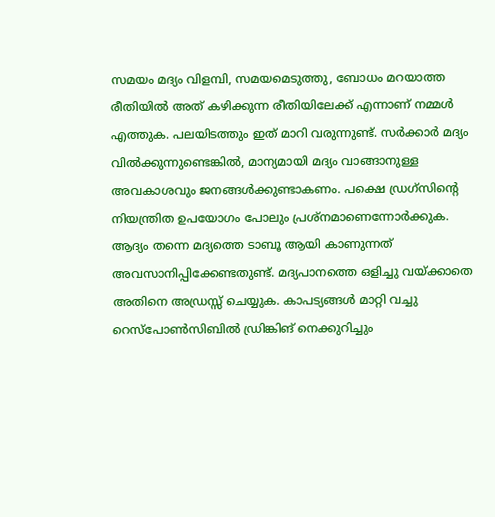സമയം മദ്യം വിളമ്പി, സമയമെടുത്തു, ബോധം മറയാത്ത രീതിയില്‍ അത് കഴിക്കുന്ന രീതിയിലേക്ക് എന്നാണ് നമ്മള്‍ എത്തുക. പലയിടത്തും ഇത് മാറി വരുന്നുണ്ട്. സര്‍ക്കാര്‍ മദ്യം വില്‍ക്കുന്നുണ്ടെങ്കില്‍, മാന്യമായി മദ്യം വാങ്ങാനുള്ള അവകാശവും ജനങ്ങള്‍ക്കുണ്ടാകണം. പക്ഷെ ഡ്രഗ്‌സിന്റെ നിയന്ത്രിത ഉപയോഗം പോലും പ്രശ്‌നമാണെന്നോര്‍ക്കുക. ആദ്യം തന്നെ മദ്യത്തെ ടാബൂ ആയി കാണുന്നത് അവസാനിപ്പിക്കേണ്ടതുണ്ട്. മദ്യപാനത്തെ ഒളിച്ചു വയ്ക്കാതെ അതിനെ അഡ്രസ്സ് ചെയ്യുക. കാപട്യങ്ങള്‍ മാറ്റി വച്ചു റെസ്‌പോണ്‍സിബില്‍ ഡ്രിങ്കിങ് നെക്കുറിച്ചും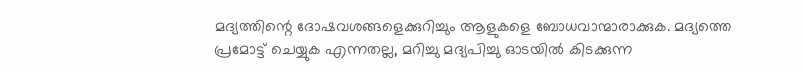മദ്യത്തിന്റെ ദോഷവശങ്ങളെക്കുറിച്ചും ആളുകളെ ബോധവാന്മാരാക്കുക. മദ്യത്തെ പ്രമോട്ട് ചെയ്യുക എന്നതല്ല, മറിച്ചു മദ്യപിച്ചു ഓടയില്‍ കിടക്കുന്ന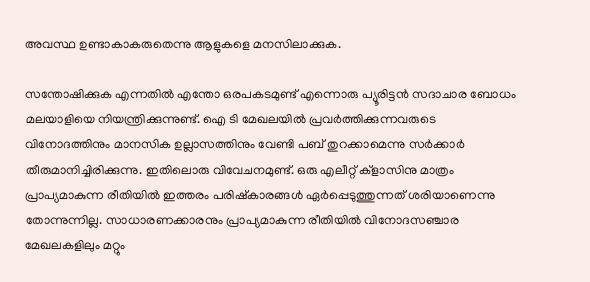അവസ്ഥ ഉണ്ടാകാകരുതെന്നു ആളുകളെ മനസിലാക്കുക.

സന്തോഷിക്കുക എന്നതില്‍ എന്തോ ഒരപകടമുണ്ട് എന്നൊരു പ്യൂരിട്ടന്‍ സദാചാര ബോധം മലയാളിയെ നിയന്ത്രിക്കുന്നുണ്ട്. ഐ ടി മേഖലയില്‍ പ്രവര്‍ത്തിക്കുന്നവരുടെ വിനോദത്തിനും മാനസിക ഉല്ലാസത്തിനും വേണ്ടി പബ് തുറക്കാമെന്നു സര്‍ക്കാര്‍ തീരുമാനിച്ചിരിക്കുന്നു. ഇതിലൊരു വിവേചനമുണ്ട്. ഒരു എലീറ്റ് ക്ളാസിനു മാത്രം പ്രാപ്യമാകുന്ന രീതിയില്‍ ഇത്തരം പരിഷ്‌കാരങ്ങള്‍ ഏര്‍പ്പെടുത്തുന്നത് ശരിയാണെന്നു തോന്നുന്നില്ല. സാധാരണക്കാരനും പ്രാപ്യമാകുന്ന രീതിയില്‍ വിനോദസഞ്ചാര മേഖലകളിലും മറ്റും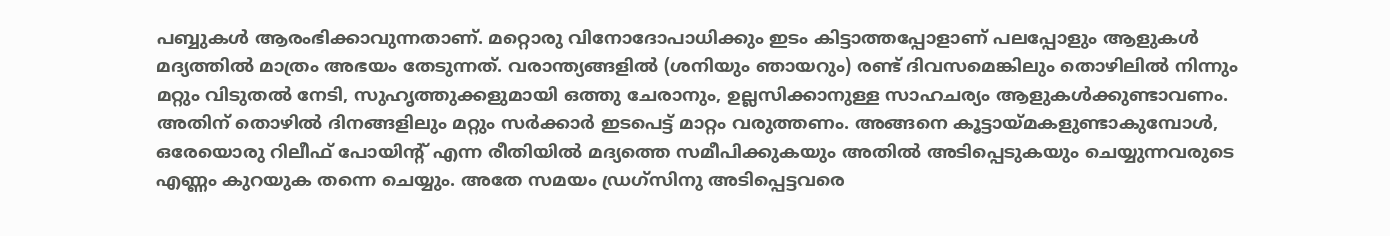പബ്ബുകള്‍ ആരംഭിക്കാവുന്നതാണ്. മറ്റൊരു വിനോദോപാധിക്കും ഇടം കിട്ടാത്തപ്പോളാണ് പലപ്പോളും ആളുകള്‍ മദ്യത്തില്‍ മാത്രം അഭയം തേടുന്നത്. വരാന്ത്യങ്ങളില്‍ (ശനിയും ഞായറും) രണ്ട് ദിവസമെങ്കിലും തൊഴിലില്‍ നിന്നും മറ്റും വിടുതല്‍ നേടി, സുഹൃത്തുക്കളുമായി ഒത്തു ചേരാനും, ഉല്ലസിക്കാനുള്ള സാഹചര്യം ആളുകള്‍ക്കുണ്ടാവണം. അതിന് തൊഴില്‍ ദിനങ്ങളിലും മറ്റും സര്‍ക്കാര്‍ ഇടപെട്ട് മാറ്റം വരുത്തണം. അങ്ങനെ കൂട്ടായ്മകളുണ്ടാകുമ്പോള്‍, ഒരേയൊരു റിലീഫ് പോയിന്റ് എന്ന രീതിയില്‍ മദ്യത്തെ സമീപിക്കുകയും അതില്‍ അടിപ്പെടുകയും ചെയ്യുന്നവരുടെ എണ്ണം കുറയുക തന്നെ ചെയ്യും. അതേ സമയം ഡ്രഗ്‌സിനു അടിപ്പെട്ടവരെ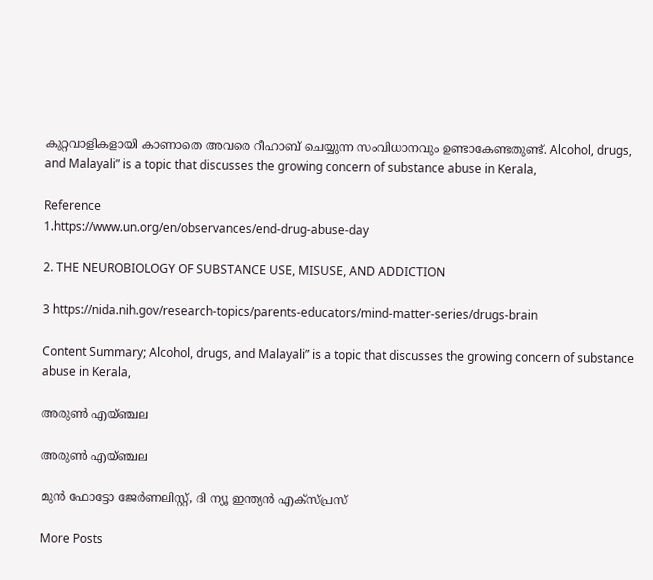കുറ്റവാളികളായി കാണാതെ അവരെ റീഹാബ് ചെയ്യുന്ന സംവിധാനവും ഉണ്ടാകേണ്ടതുണ്ട്. Alcohol, drugs, and Malayali” is a topic that discusses the growing concern of substance abuse in Kerala,

Reference
1.https://www.un.org/en/observances/end-drug-abuse-day

2. THE NEUROBIOLOGY OF SUBSTANCE USE, MISUSE, AND ADDICTION

3 https://nida.nih.gov/research-topics/parents-educators/mind-matter-series/drugs-brain

Content Summary; Alcohol, drugs, and Malayali” is a topic that discusses the growing concern of substance abuse in Kerala,

അരുൺ എയ്ഞ്ചല

അരുൺ എയ്ഞ്ചല

മുന്‍ ഫോട്ടോ ജേര്‍ണലിസ്റ്റ്, ദി ന്യൂ ഇന്ത്യന്‍ എക്‌സ്പ്രസ്‌

More Posts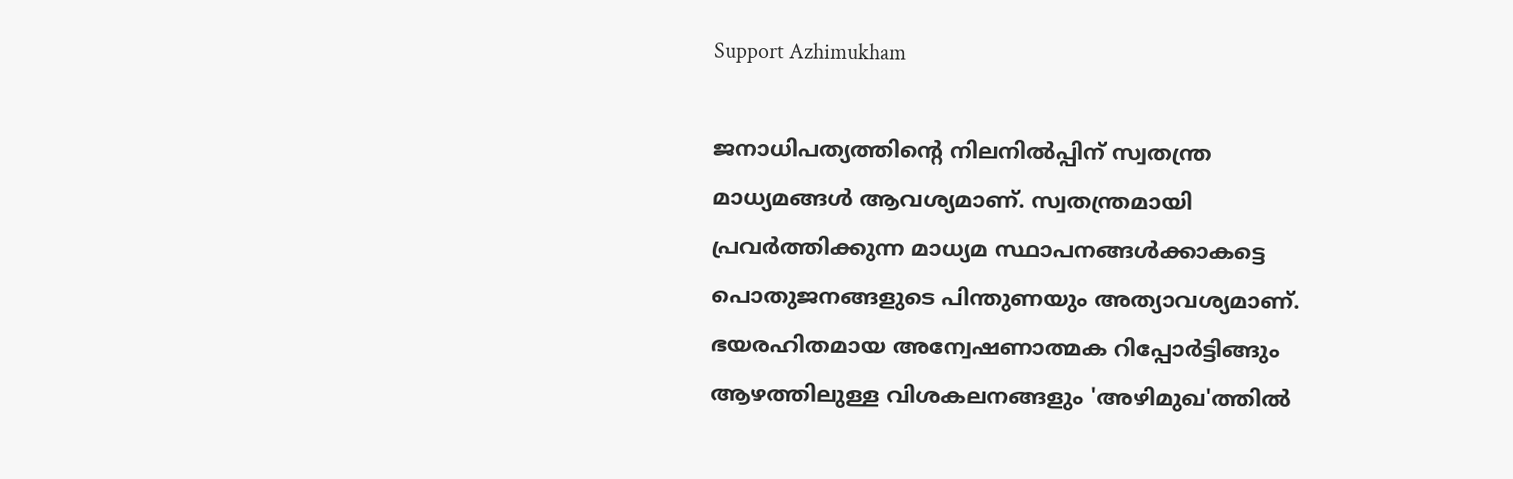Support Azhimukham

ജനാധിപത്യത്തിന്റെ നിലനിൽപ്പിന് സ്വതന്ത്ര മാധ്യമങ്ങൾ ആവശ്യമാണ്. സ്വതന്ത്രമായി പ്രവർത്തിക്കുന്ന മാധ്യമ സ്ഥാപനങ്ങൾക്കാകട്ടെ പൊതുജനങ്ങളുടെ പിന്തുണയും അത്യാവശ്യമാണ്. ഭയരഹിതമായ അന്വേഷണാത്മക റിപ്പോർട്ടിങ്ങും ആഴത്തിലുള്ള വിശകലനങ്ങളും 'അഴിമുഖ'ത്തിൽ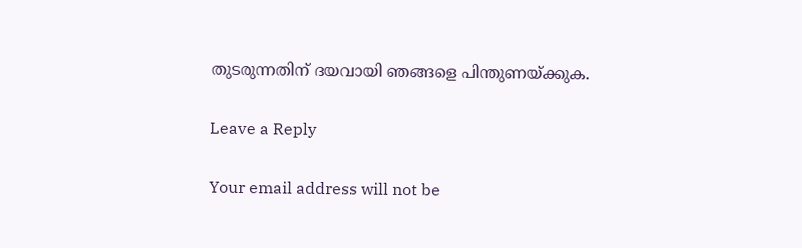തുടരുന്നതിന് ദയവായി ഞങ്ങളെ പിന്തുണയ്ക്കുക.

Leave a Reply

Your email address will not be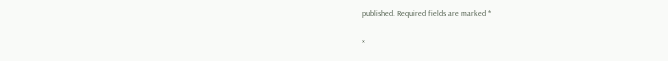published. Required fields are marked *

×